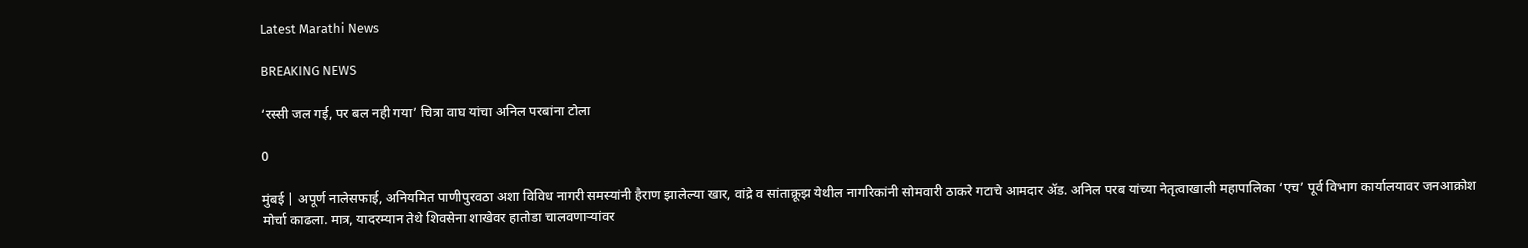Latest Marathi News

BREAKING NEWS

‘रस्सी जल गई, पर बल नही गया’ चित्रा वाघ यांचा अनिल परबांना टोला

0

मुंबई | अपूर्ण नालेसफाई, अनियमित पाणीपुरवठा अशा विविध नागरी समस्यांनी हैराण झालेल्या खार, वांद्रे व सांताक्रूझ येथील नागरिकांनी सोमवारी ठाकरे गटाचे आमदार ॲड. अनिल परब यांच्या नेतृत्वाखाली महापालिका ‘एच’ पूर्व विभाग कार्यालयावर जनआक्रोश मोर्चा काढला. मात्र, यादरम्यान तेथे शिवसेना शाखेवर हातोडा चालवणाऱ्यांवर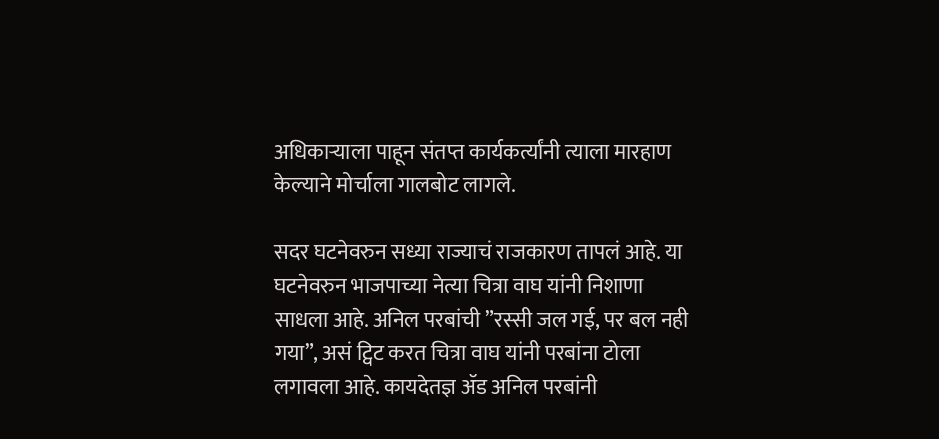अधिकाऱ्याला पाहून संतप्त कार्यकर्त्यांनी त्याला मारहाण केल्याने मोर्चाला गालबोट लागले.

सदर घटनेवरुन सध्या राज्याचं राजकारण तापलं आहे. या घटनेवरुन भाजपाच्या नेत्या चित्रा वाघ यांनी निशाणा साधला आहे. अनिल परबांची ”रस्सी जल गई, पर बल नही गया”, असं ट्विट करत चित्रा वाघ यांनी परबांना टोला लगावला आहे. कायदेतज्ञ ॲड अनिल परबांनी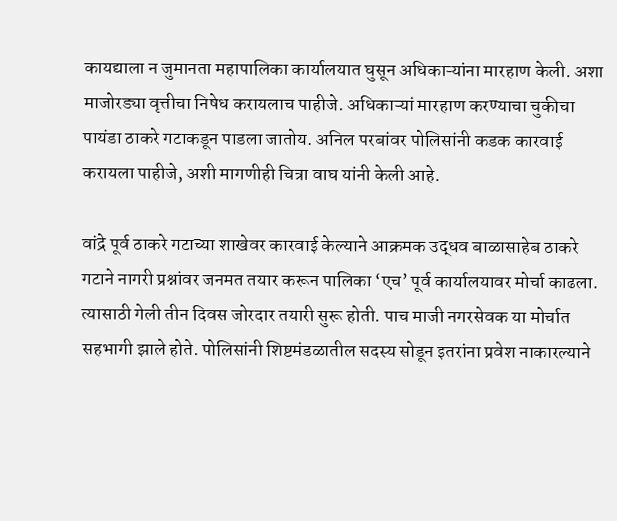कायद्याला न जुमानता महापालिका कार्यालयात घुसून अधिकाऱ्यांना मारहाण केली. अशा माजोरड्या वृत्तीचा निषेध करायलाच पाहीजे. अधिकाऱ्यां मारहाण करण्याचा चुकीचा पायंडा ठाकरे गटाकडून पाडला जातोय. अनिल परबांवर पोलिसांनी कडक कारवाई करायला पाहीजे, अशी मागणीही चित्रा वाघ यांनी केली आहे.

वांद्रे पूर्व ठाकरे गटाच्या शाखेवर कारवाई केल्याने आक्रमक उद्धव बाळासाहेब ठाकरे गटाने नागरी प्रश्नांवर जनमत तयार करून पालिका ‘एच’ पूर्व कार्यालयावर मोर्चा काढला. त्यासाठी गेली तीन दिवस जोरदार तयारी सुरू होती. पाच माजी नगरसेवक या मोर्चात सहभागी झाले होते. पोलिसांनी शिष्टमंडळातील सदस्य सोडून इतरांना प्रवेश नाकारल्याने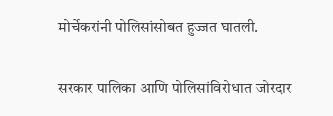मोर्चेकरांनी पोलिसांसोबत हुज्जत घातली.

सरकार पालिका आणि पोलिसांविरोधात जोरदार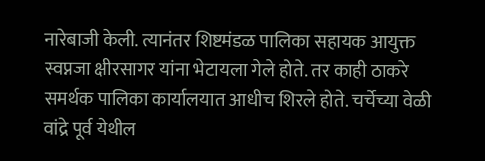नारेबाजी केली. त्यानंतर शिष्टमंडळ पालिका सहायक आयुक्त स्वप्नजा क्षीरसागर यांना भेटायला गेले होते. तर काही ठाकरे समर्थक पालिका कार्यालयात आधीच शिरले होते. चर्चेच्या वेळी वांद्रे पूर्व येथील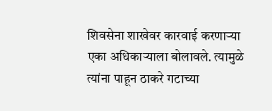शिवसेना शाखेवर कारवाई करणाऱ्या एका अधिकाऱ्याला बोलावले. त्यामुळे त्यांना पाहून ठाकरे गटाच्या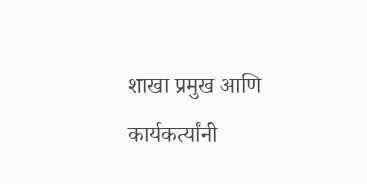शाखा प्रमुख आणि कार्यकर्त्यांनी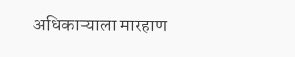अधिकाऱ्याला मारहाण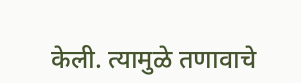केली. त्यामुळे तणावाचे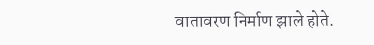वातावरण निर्माण झाले होते.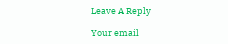Leave A Reply

Your email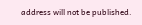address will not be published.